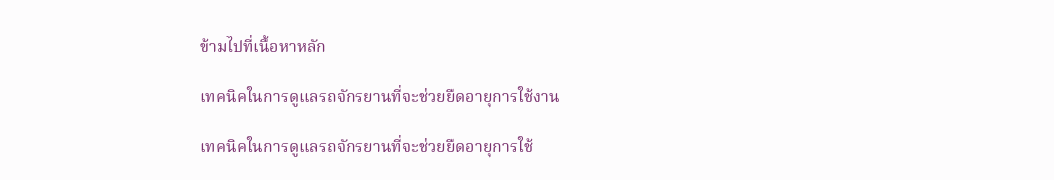ข้ามไปที่เนื้อหาหลัก

เทคนิคในการดูแลรถจักรยานที่จะช่วยยืดอายุการใช้งาน

เทคนิคในการดูแลรถจักรยานที่จะช่วยยืดอายุการใช้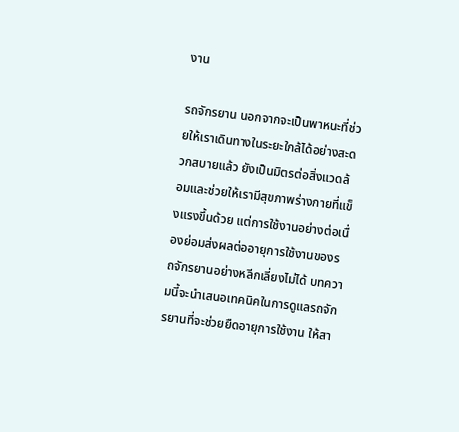งาน

รถจักรยาน นอกจากจะเป็นพาหนะที่ช่วยให้เราเดินทางในระยะใกล้ได้อย่างสะดวกสบายแล้ว ยังเป็นมิตรต่อสิ่งแวดล้อมและช่วยให้เรามีสุขภาพร่างกายที่แข็งแรงขึ้นด้วย แต่การใช้งานอย่างต่อเนื่องย่อมส่งผลต่ออายุการใช้งานของรถจักรยานอย่างหลีกเลี่ยงไม่ได้ บทความนี้จะนำเสนอเทคนิคในการดูแลรถจักรยานที่จะช่วยยืดอายุการใช้งาน ให้สา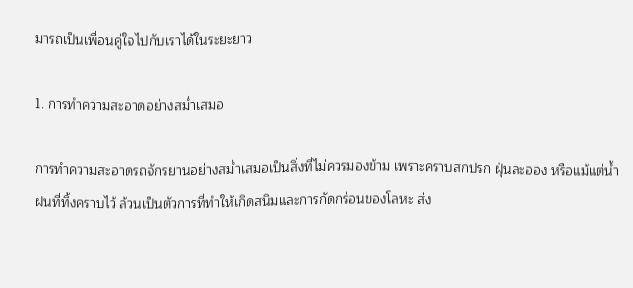มารถเป็นเพื่อนคู่ใจไปกับเราได้ในระยะยาว

1. การทำความสะอาดอย่างสม่ำเสมอ

การทำความสะอาดรถจักรยานอย่างสม่ำเสมอเป็นสิ่งที่ไม่ควรมองข้าม เพราะคราบสกปรก ฝุ่นละออง หรือแม้แต่น้ำฝนที่ทิ้งคราบไว้ ล้วนเป็นตัวการที่ทำให้เกิดสนิมและการกัดกร่อนของโลหะ ส่ง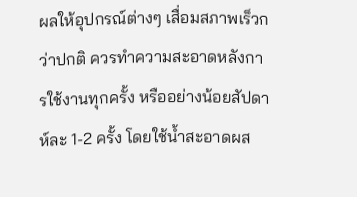ผลให้อุปกรณ์ต่างๆ เสื่อมสภาพเร็วกว่าปกติ ควรทำความสะอาดหลังการใช้งานทุกครั้ง หรืออย่างน้อยสัปดาห์ละ 1-2 ครั้ง โดยใช้น้ำสะอาดผส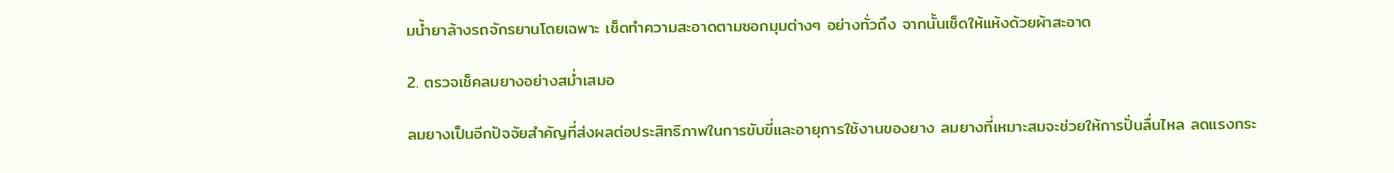มน้ำยาล้างรถจักรยานโดยเฉพาะ เช็ดทำความสะอาดตามซอกมุมต่างๆ อย่างทั่วถึง จากนั้นเช็ดให้แห้งด้วยผ้าสะอาด

2. ตรวจเช็คลมยางอย่างสม่ำเสมอ

ลมยางเป็นอีกปัจจัยสำคัญที่ส่งผลต่อประสิทธิภาพในการขับขี่และอายุการใช้งานของยาง ลมยางที่เหมาะสมจะช่วยให้การปั่นลื่นไหล ลดแรงกระ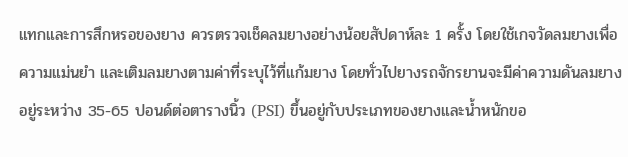แทกและการสึกหรอของยาง ควรตรวจเช็คลมยางอย่างน้อยสัปดาห์ละ 1 ครั้ง โดยใช้เกจวัดลมยางเพื่อความแม่นยำ และเติมลมยางตามค่าที่ระบุไว้ที่แก้มยาง โดยทั่วไปยางรถจักรยานจะมีค่าความดันลมยางอยู่ระหว่าง 35-65 ปอนด์ต่อตารางนิ้ว (PSI) ขึ้นอยู่กับประเภทของยางและน้ำหนักขอ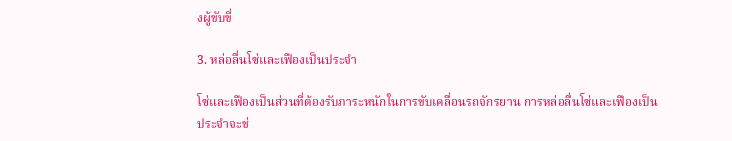งผู้ขับขี่

3. หล่อลื่นโซ่และเฟืองเป็นประจำ

โซ่และเฟืองเป็นส่วนที่ต้องรับภาระหนักในการขับเคลื่อนรถจักรยาน การหล่อลื่นโซ่และเฟืองเป็นประจำจะช่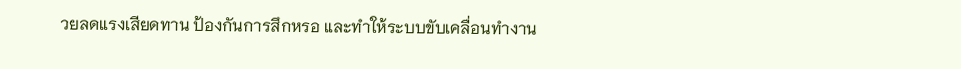วยลดแรงเสียดทาน ป้องกันการสึกหรอ และทำให้ระบบขับเคลื่อนทำงาน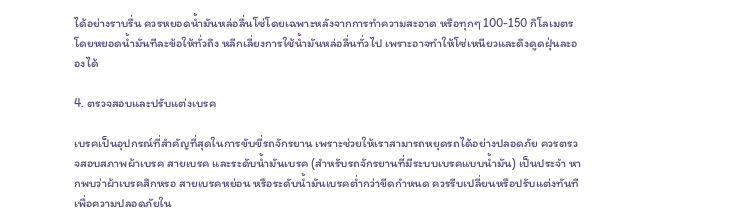ได้อย่างราบรื่น ควรหยอดน้ำมันหล่อลื่นโซ่โดยเฉพาะหลังจากการทำความสะอาด หรือทุกๆ 100-150 กิโลเมตร โดยหยอดน้ำมันทีละข้อให้ทั่วถึง หลีกเลี่ยงการใช้น้ำมันหล่อลื่นทั่วไป เพราะอาจทำให้โซ่เหนียวและดึงดูดฝุ่นละอองได้

4. ตรวจสอบและปรับแต่งเบรค

เบรคเป็นอุปกรณ์ที่สำคัญที่สุดในการขับขี่รถจักรยาน เพราะช่วยให้เราสามารถหยุดรถได้อย่างปลอดภัย ควรตรวจสอบสภาพผ้าเบรค สายเบรค และระดับน้ำมันเบรค (สำหรับรถจักรยานที่มีระบบเบรคแบบน้ำมัน) เป็นประจำ หากพบว่าผ้าเบรคสึกหรอ สายเบรคหย่อน หรือระดับน้ำมันเบรคต่ำกว่าขีดกำหนด ควรรีบเปลี่ยนหรือปรับแต่งทันที เพื่อความปลอดภัยใน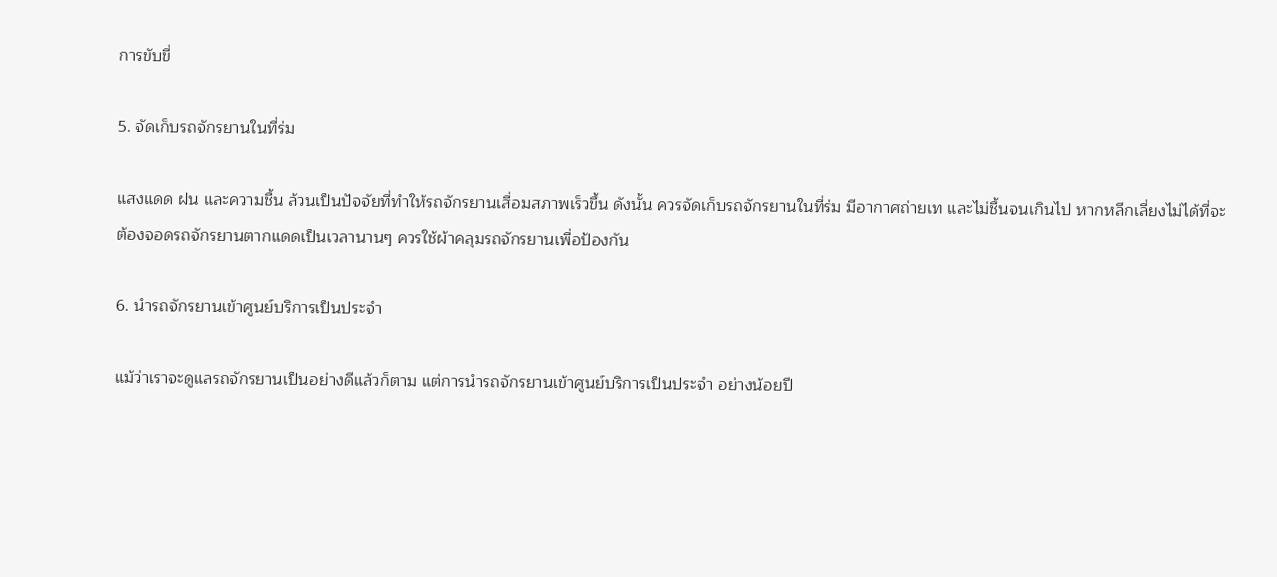การขับขี่

5. จัดเก็บรถจักรยานในที่ร่ม

แสงแดด ฝน และความชื้น ล้วนเป็นปัจจัยที่ทำให้รถจักรยานเสื่อมสภาพเร็วขึ้น ดังนั้น ควรจัดเก็บรถจักรยานในที่ร่ม มีอากาศถ่ายเท และไม่ชื้นจนเกินไป หากหลีกเลี่ยงไม่ได้ที่จะต้องจอดรถจักรยานตากแดดเป็นเวลานานๆ ควรใช้ผ้าคลุมรถจักรยานเพื่อป้องกัน

6. นำรถจักรยานเข้าศูนย์บริการเป็นประจำ

แม้ว่าเราจะดูแลรถจักรยานเป็นอย่างดีแล้วก็ตาม แต่การนำรถจักรยานเข้าศูนย์บริการเป็นประจำ อย่างน้อยปี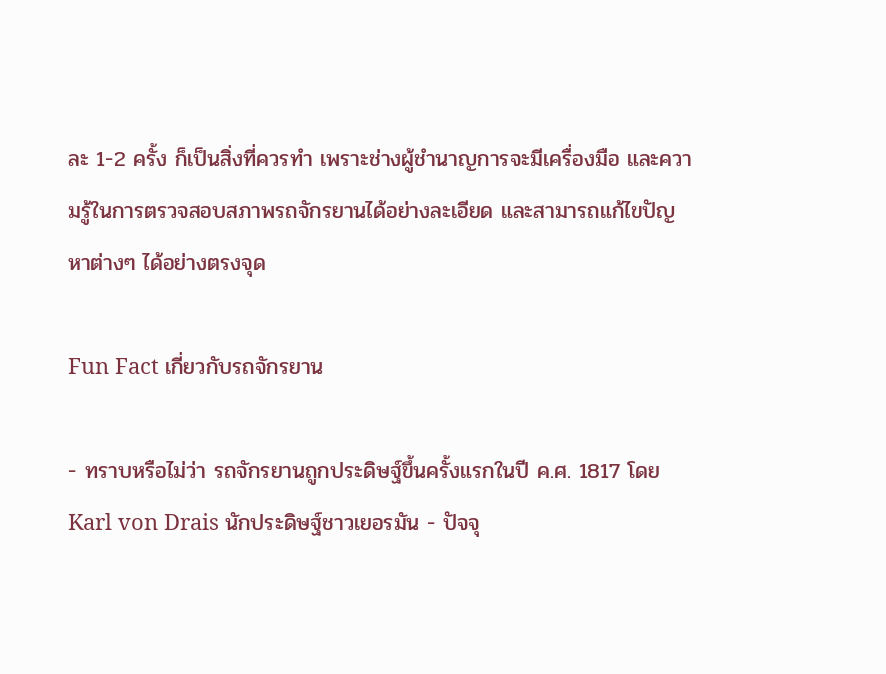ละ 1-2 ครั้ง ก็เป็นสิ่งที่ควรทำ เพราะช่างผู้ชำนาญการจะมีเครื่องมือ และความรู้ในการตรวจสอบสภาพรถจักรยานได้อย่างละเอียด และสามารถแก้ไขปัญหาต่างๆ ได้อย่างตรงจุด

Fun Fact เกี่ยวกับรถจักรยาน

- ทราบหรือไม่ว่า รถจักรยานถูกประดิษฐ์ขึ้นครั้งแรกในปี ค.ศ. 1817 โดย Karl von Drais นักประดิษฐ์ชาวเยอรมัน - ปัจจุ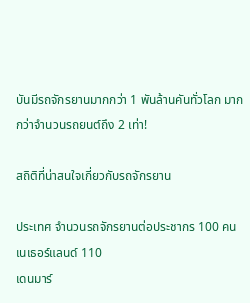บันมีรถจักรยานมากกว่า 1 พันล้านคันทั่วโลก มากกว่าจำนวนรถยนต์ถึง 2 เท่า!

สถิติที่น่าสนใจเกี่ยวกับรถจักรยาน

ประเทศ จำนวนรถจักรยานต่อประชากร 100 คน
เนเธอร์แลนด์ 110
เดนมาร์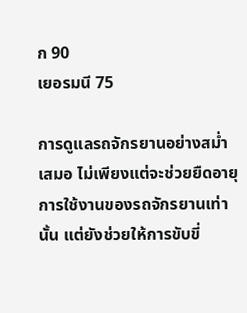ก 90
เยอรมนี 75

การดูแลรถจักรยานอย่างสม่ำเสมอ ไม่เพียงแต่จะช่วยยืดอายุการใช้งานของรถจักรยานเท่านั้น แต่ยังช่วยให้การขับขี่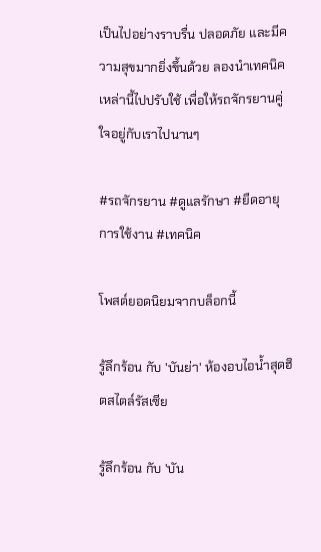เป็นไปอย่างราบรื่น ปลอดภัย และมีความสุขมากยิ่งขึ้นด้วย ลองนำเทคนิคเหล่านี้ไปปรับใช้ เพื่อให้รถจักรยานคู่ใจอยู่กับเราไปนานๆ

#รถจักรยาน #ดูแลรักษา #ยืดอายุการใช้งาน #เทคนิค

โพสต์ยอดนิยมจากบล็อกนี้

รู้ลึกร้อน กับ 'บันย่า' ห้องอบไอน้ำสุดฮิตสไตล์รัสเซีย

รู้ลึกร้อน กับ 'บัน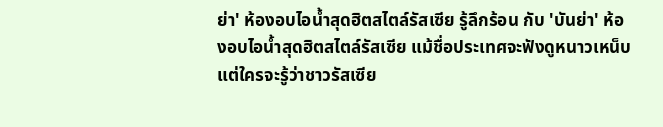ย่า' ห้องอบไอน้ำสุดฮิตสไตล์รัสเซีย รู้ลึกร้อน กับ 'บันย่า' ห้องอบไอน้ำสุดฮิตสไตล์รัสเซีย แม้ชื่อประเทศจะฟังดูหนาวเหน็บ แต่ใครจะรู้ว่าชาวรัสเซีย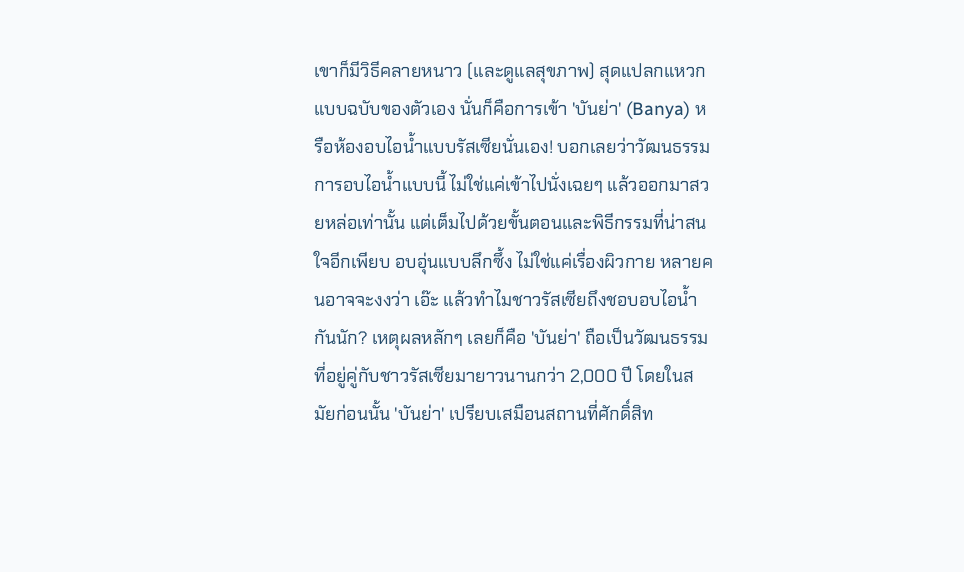เขาก็มีวิธีคลายหนาว (และดูแลสุขภาพ) สุดแปลกแหวกแบบฉบับของตัวเอง นั่นก็คือการเข้า 'บันย่า' (Banya) หรือห้องอบไอน้ำแบบรัสเซียนั่นเอง! บอกเลยว่าวัฒนธรรมการอบไอน้ำแบบนี้ ไม่ใช่แค่เข้าไปนั่งเฉยๆ แล้วออกมาสวยหล่อเท่านั้น แต่เต็มไปด้วยขั้นตอนและพิธีกรรมที่น่าสนใจอีกเพียบ อบอุ่นแบบลึกซึ้ง ไม่ใช่แค่เรื่องผิวกาย หลายคนอาจจะงงว่า เอ๊ะ แล้วทำไมชาวรัสเซียถึงชอบอบไอน้ำกันนัก? เหตุผลหลักๆ เลยก็คือ 'บันย่า' ถือเป็นวัฒนธรรมที่อยู่คู่กับชาวรัสเซียมายาวนานกว่า 2,000 ปี โดยในสมัยก่อนนั้น 'บันย่า' เปรียบเสมือนสถานที่ศักดิ์สิท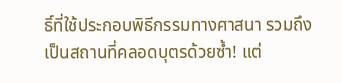ธิ์ที่ใช้ประกอบพิธีกรรมทางศาสนา รวมถึงเป็นสถานที่คลอดบุตรด้วยซ้ำ! แต่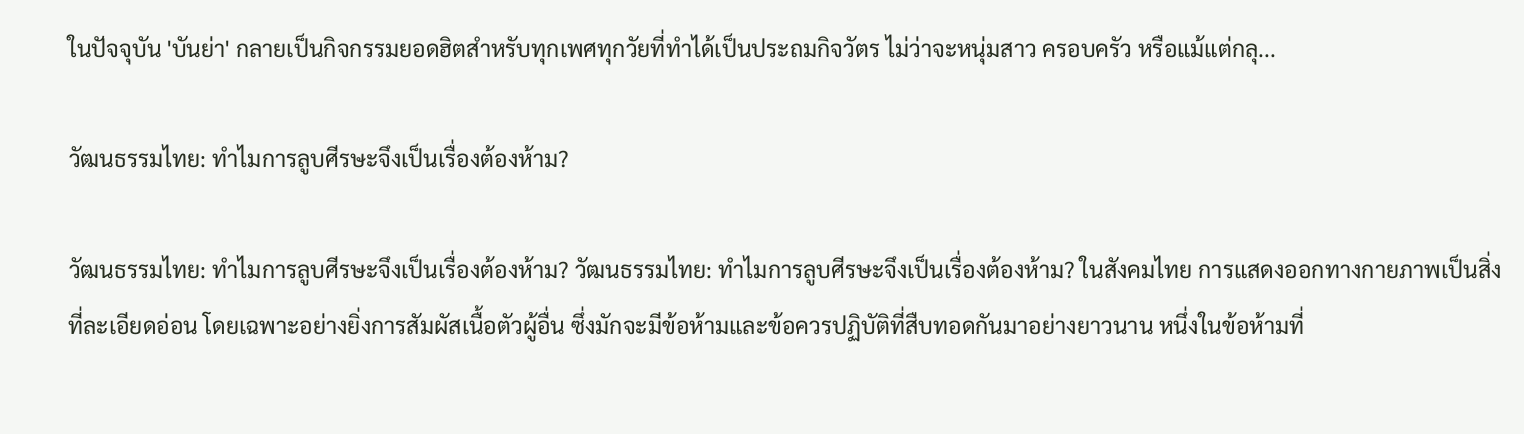ในปัจจุบัน 'บันย่า' กลายเป็นกิจกรรมยอดฮิตสำหรับทุกเพศทุกวัยที่ทำได้เป็นประถมกิจวัตร ไม่ว่าจะหนุ่มสาว ครอบครัว หรือแม้แต่กลุ...

วัฒนธรรมไทย: ทำไมการลูบศีรษะจึงเป็นเรื่องต้องห้าม?

วัฒนธรรมไทย: ทำไมการลูบศีรษะจึงเป็นเรื่องต้องห้าม? วัฒนธรรมไทย: ทำไมการลูบศีรษะจึงเป็นเรื่องต้องห้าม? ในสังคมไทย การแสดงออกทางกายภาพเป็นสิ่งที่ละเอียดอ่อน โดยเฉพาะอย่างยิ่งการสัมผัสเนื้อตัวผู้อื่น ซึ่งมักจะมีข้อห้ามและข้อควรปฏิบัติที่สืบทอดกันมาอย่างยาวนาน หนึ่งในข้อห้ามที่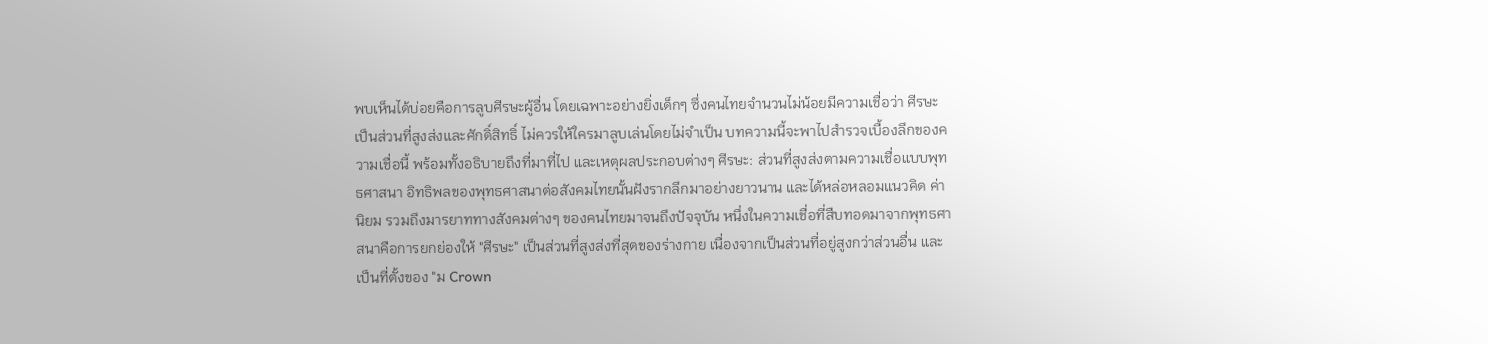พบเห็นได้บ่อยคือการลูบศีรษะผู้อื่น โดยเฉพาะอย่างยิ่งเด็กๆ ซึ่งคนไทยจำนวนไม่น้อยมีความเชื่อว่า ศีรษะเป็นส่วนที่สูงส่งและศักดิ์สิทธิ์ ไม่ควรให้ใครมาลูบเล่นโดยไม่จำเป็น บทความนี้จะพาไปสำรวจเบื้องลึกของความเชื่อนี้ พร้อมทั้งอธิบายถึงที่มาที่ไป และเหตุผลประกอบต่างๆ ศีรษะ: ส่วนที่สูงส่งตามความเชื่อแบบพุทธศาสนา อิทธิพลของพุทธศาสนาต่อสังคมไทยนั้นฝังรากลึกมาอย่างยาวนาน และได้หล่อหลอมแนวคิด ค่านิยม รวมถึงมารยาททางสังคมต่างๆ ของคนไทยมาจนถึงปัจจุบัน หนึ่งในความเชื่อที่สืบทอดมาจากพุทธศาสนาคือการยกย่องให้ "ศีรษะ" เป็นส่วนที่สูงส่งที่สุดของร่างกาย เนื่องจากเป็นส่วนที่อยู่สูงกว่าส่วนอื่น และเป็นที่ตั้งของ "ม Crown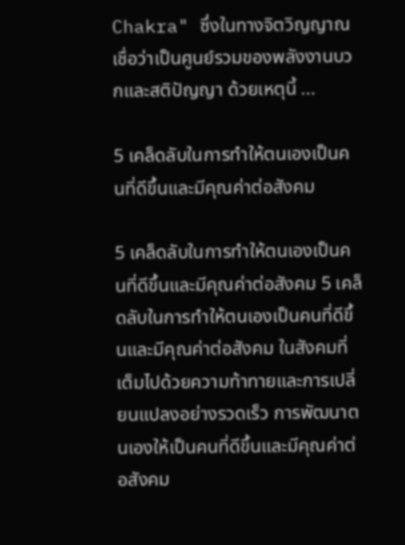Chakra" ซึ่งในทางจิตวิญญาณเชื่อว่าเป็นศูนย์รวมของพลังงานบวกและสติปัญญา ด้วยเหตุนี้ ...

5 เคล็ดลับในการทำให้ตนเองเป็นคนที่ดีขึ้นและมีคุณค่าต่อสังคม

5 เคล็ดลับในการทำให้ตนเองเป็นคนที่ดีขึ้นและมีคุณค่าต่อสังคม 5 เคล็ดลับในการทำให้ตนเองเป็นคนที่ดีขึ้นและมีคุณค่าต่อสังคม ในสังคมที่เต็มไปด้วยความท้าทายและการเปลี่ยนแปลงอย่างรวดเร็ว การพัฒนาตนเองให้เป็นคนที่ดีขึ้นและมีคุณค่าต่อสังคม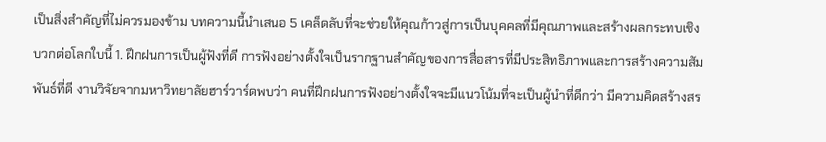เป็นสิ่งสำคัญที่ไม่ควรมองข้าม บทความนี้นำเสนอ 5 เคล็ดลับที่จะช่วยให้คุณก้าวสู่การเป็นบุคคลที่มีคุณภาพและสร้างผลกระทบเชิงบวกต่อโลกใบนี้ 1. ฝึกฝนการเป็นผู้ฟังที่ดี การฟังอย่างตั้งใจเป็นรากฐานสำคัญของการสื่อสารที่มีประสิทธิภาพและการสร้างความสัมพันธ์ที่ดี งานวิจัยจากมหาวิทยาลัยฮาร์วาร์ดพบว่า คนที่ฝึกฝนการฟังอย่างตั้งใจจะมีแนวโน้มที่จะเป็นผู้นำที่ดีกว่า มีความคิดสร้างสร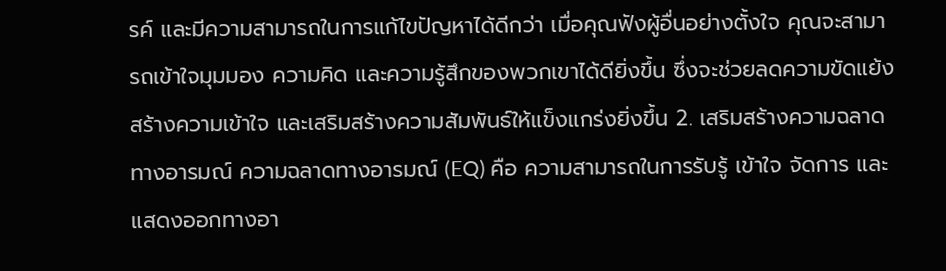รค์ และมีความสามารถในการแก้ไขปัญหาได้ดีกว่า เมื่อคุณฟังผู้อื่นอย่างตั้งใจ คุณจะสามารถเข้าใจมุมมอง ความคิด และความรู้สึกของพวกเขาได้ดียิ่งขึ้น ซึ่งจะช่วยลดความขัดแย้ง สร้างความเข้าใจ และเสริมสร้างความสัมพันธ์ให้แข็งแกร่งยิ่งขึ้น 2. เสริมสร้างความฉลาดทางอารมณ์ ความฉลาดทางอารมณ์ (EQ) คือ ความสามารถในการรับรู้ เข้าใจ จัดการ และแสดงออกทางอา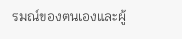รมณ์ของตนเองและผู้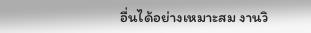อื่นได้อย่างเหมาะสม งานวิ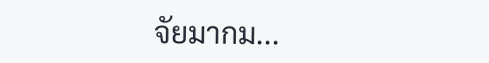จัยมากม...